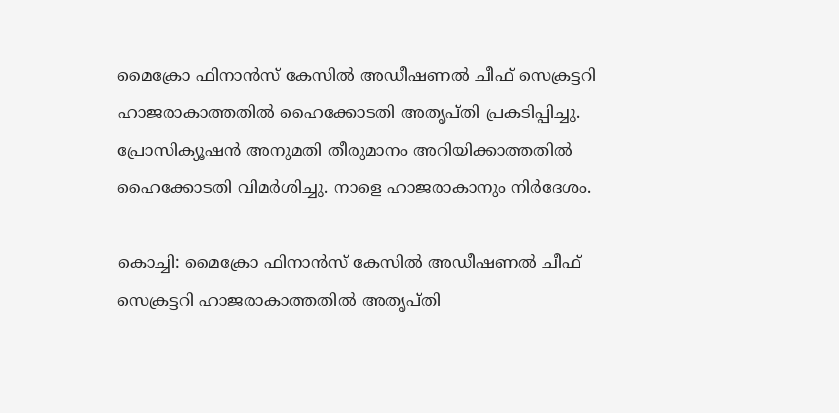മൈക്രോ ഫിനാൻസ് കേസിൽ അഡീഷണൽ ചീഫ് സെക്രട്ടറി ഹാജരാകാത്തതിൽ ഹൈക്കോടതി അതൃപ്തി പ്രകടിപ്പിച്ചു. പ്രോസിക്യൂഷൻ അനുമതി തീരുമാനം അറിയിക്കാത്തതിൽ ഹൈക്കോടതി വിമർശിച്ചു. നാളെ ഹാജരാകാനും നിർദേശം.

കൊച്ചി: മൈക്രോ ഫിനാൻസ് കേസിൽ അഡീഷണൽ ചീഫ് സെക്രട്ടറി ഹാജരാകാത്തതിൽ അതൃപ്തി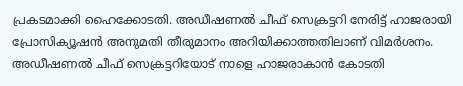പ്രകടമാക്കി ഹൈക്കോടതി. അഡീഷണൽ ചീഫ് സെക്രട്ടറി നേരിട്ട് ഹാജരായി പ്രോസിക്യൂഷൻ അനുമതി തീരുമാനം അറിയിക്കാത്തതിലാണ് വിമർശനം. അഡീഷണൽ ചീഫ് സെക്രട്ടറിയോട് നാളെ ഹാജരാകാൻ കോടതി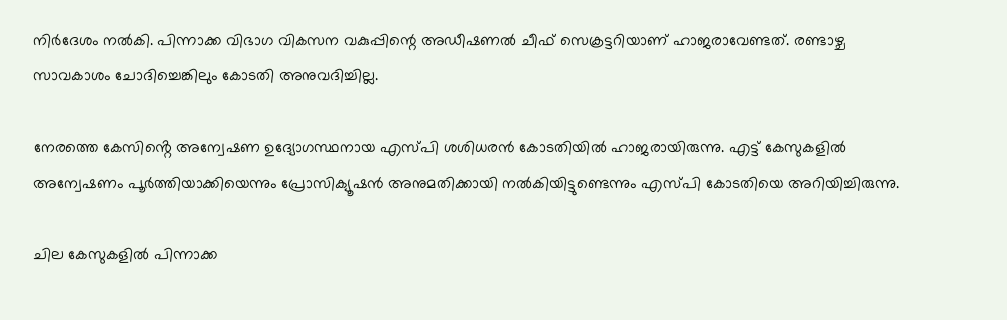നിർദേശം നൽകി. പിന്നാക്ക വിഭാഗ വികസന വകുപ്പിന്റെ അഡീഷണൽ ചീഫ് സെക്രട്ടറിയാണ് ഹാജരാവേണ്ടത്. രണ്ടാഴ്ച സാവകാശം ചോദിച്ചെങ്കിലും കോടതി അനുവദിച്ചില്ല.

നേരത്തെ കേസിൻ്റെ അന്വേഷണ ഉദ്യോഗസ്ഥനായ എസ്പി ശശിധരൻ കോടതിയിൽ ഹാജരായിരുന്നു. എട്ട് കേസുകളിൽ അന്വേഷണം പൂർത്തിയാക്കിയെന്നും പ്രോസിക്യൂഷൻ അനുമതിക്കായി നൽകിയിട്ടുണ്ടെന്നും എസ്പി കോടതിയെ അറിയിച്ചിരുന്നു.

ചില കേസുകളിൽ പിന്നാക്ക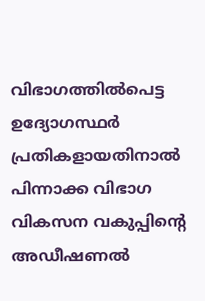വിഭാഗത്തിൽപെട്ട ഉദ്യോഗസ്ഥർ പ്രതികളായതിനാൽ പിന്നാക്ക വിഭാഗ വികസന വകുപ്പിന്റെ അഡീഷണൽ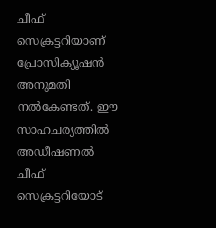ചീഫ് സെക്രട്ടറിയാണ് പ്രോസിക്യൂഷൻ അനുമതി നൽകേണ്ടത്. ഈ സാഹചര്യത്തിൽ അഡീഷണൽ ചീഫ് സെക്രട്ടറിയോട്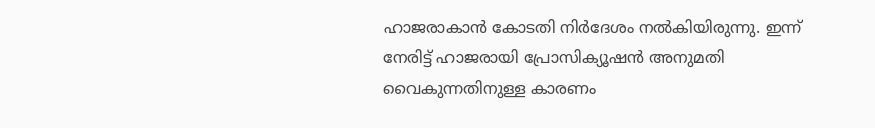ഹാജരാകാൻ കോടതി നിർദേശം നൽകിയിരുന്നു. ഇന്ന് നേരിട്ട് ഹാജരായി പ്രോസിക്യൂഷൻ അനുമതി വൈകുന്നതിനുള്ള കാരണം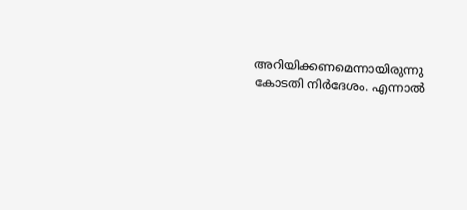അറിയിക്കണമെന്നായിരുന്നു കോടതി നിർദേശം. എന്നാൽ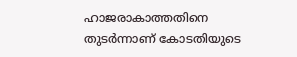ഹാജരാകാത്തതിനെ തുടർന്നാണ് കോടതിയുടെ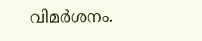വിമർശനം.